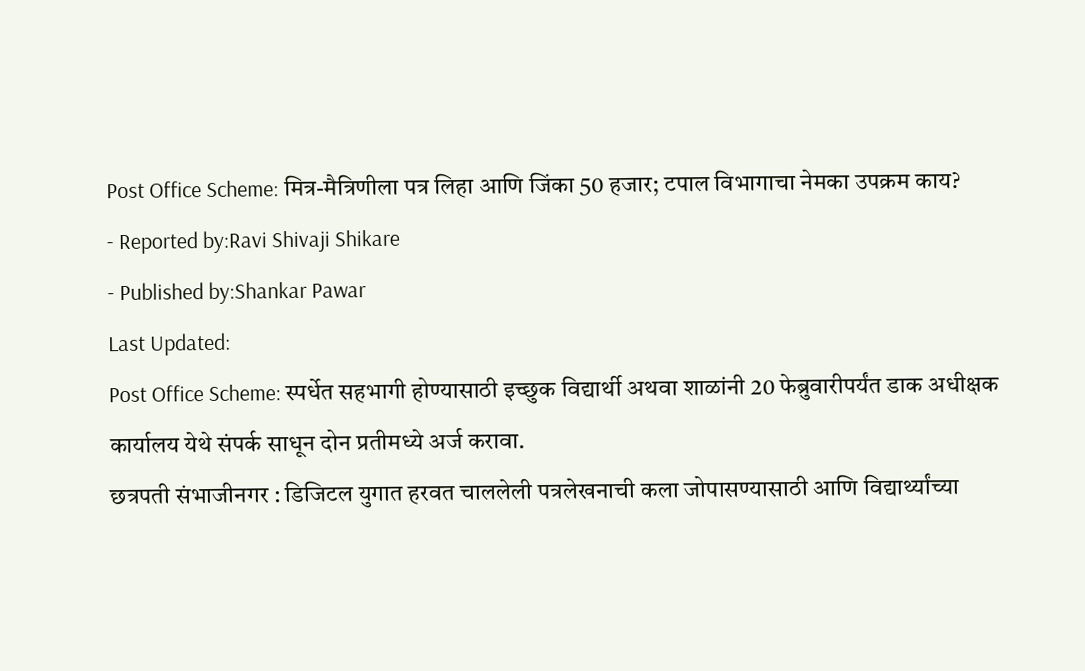Post Office Scheme: मित्र-मैत्रिणीला पत्र लिहा आणि जिंका 50 हजार; टपाल विभागाचा नेमका उपक्रम काय?
- Reported by:Ravi Shivaji Shikare
- Published by:Shankar Pawar
Last Updated:
Post Office Scheme: स्पर्धेत सहभागी होण्यासाठी इच्छुक विद्यार्थी अथवा शाळांनी 20 फेब्रुवारीपर्यंत डाक अधीक्षक कार्यालय येथे संपर्क साधून दोन प्रतीमध्ये अर्ज करावा.
छत्रपती संभाजीनगर : डिजिटल युगात हरवत चाललेली पत्रलेखनाची कला जोपासण्यासाठी आणि विद्यार्थ्यांच्या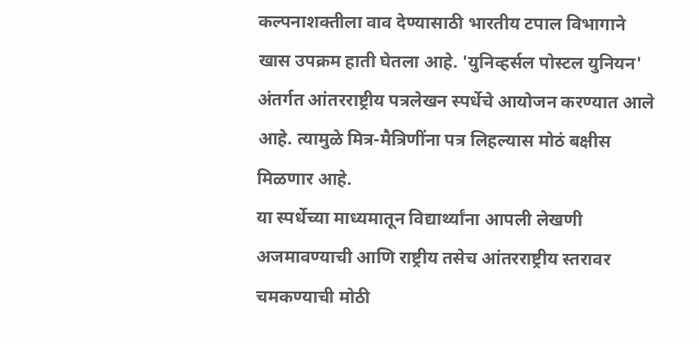कल्पनाशक्तीला वाव देण्यासाठी भारतीय टपाल विभागाने खास उपक्रम हाती घेतला आहे. 'युनिव्हर्सल पोस्टल युनियन' अंतर्गत आंतरराष्ट्रीय पत्रलेखन स्पर्धेचे आयोजन करण्यात आले आहे. त्यामुळे मित्र-मैत्रिणींना पत्र लिहल्यास मोठं बक्षीस मिळणार आहे.
या स्पर्धेच्या माध्यमातून विद्यार्थ्यांना आपली लेखणी अजमावण्याची आणि राष्ट्रीय तसेच आंतरराष्ट्रीय स्तरावर चमकण्याची मोठी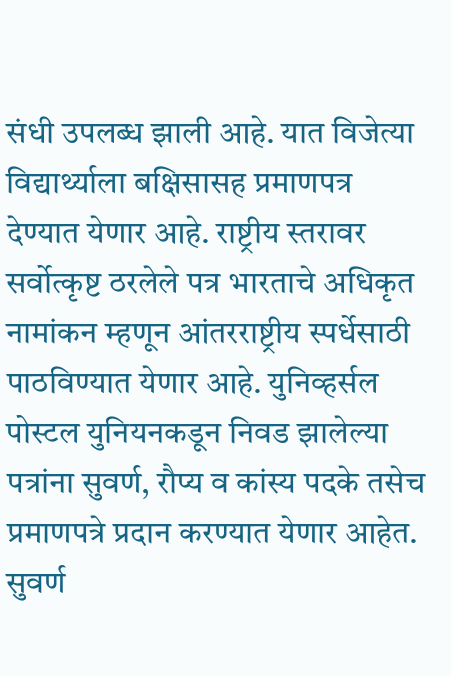संधी उपलब्ध झाली आहे. यात विजेत्या विद्यार्थ्याला बक्षिसासह प्रमाणपत्र देण्यात येणार आहे. राष्ट्रीय स्तरावर सर्वोत्कृष्ट ठरलेले पत्र भारताचे अधिकृत नामांकन म्हणून आंतरराष्ट्रीय स्पर्धेसाठी पाठविण्यात येणार आहे. युनिव्हर्सल पोस्टल युनियनकडून निवड झालेल्या पत्रांना सुवर्ण, रौप्य व कांस्य पदके तसेच प्रमाणपत्रे प्रदान करण्यात येणार आहेत. सुवर्ण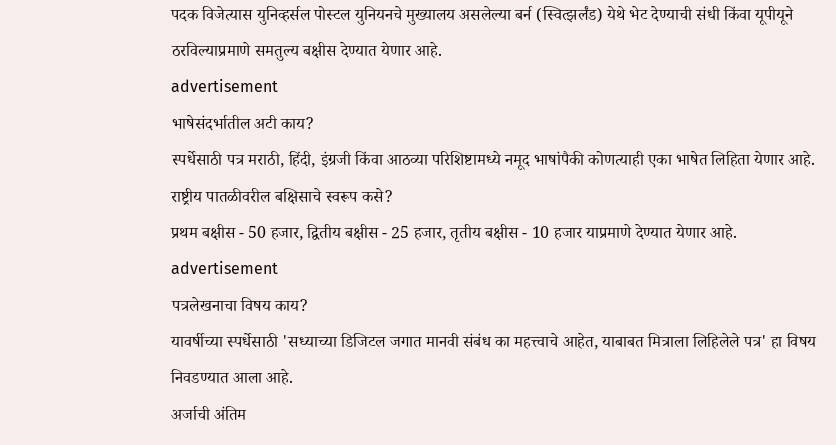पदक विजेत्यास युनिव्हर्सल पोस्टल युनियनचे मुख्यालय असलेल्या बर्न (स्वित्झर्लंड) येथे भेट देण्याची संधी किंवा यूपीयूने ठरविल्याप्रमाणे समतुल्य बक्षीस देण्यात येणार आहे.
advertisement
भाषेसंदर्भातील अटी काय?
स्पर्धेसाठी पत्र मराठी, हिंदी, इंग्रजी किंवा आठव्या परिशिष्टामध्ये नमूद भाषांपैकी कोणत्याही एका भाषेत लिहिता येणार आहे.
राष्ट्रीय पातळीवरील बक्षिसाचे स्वरूप कसे?
प्रथम बक्षीस - 50 हजार, द्वितीय बक्षीस - 25 हजार, तृतीय बक्षीस - 10 हजार याप्रमाणे देण्यात येणार आहे.
advertisement
पत्रलेखनाचा विषय काय?
यावर्षीच्या स्पर्धेसाठी 'सध्याच्या डिजिटल जगात मानवी संबंध का महत्त्वाचे आहेत, याबाबत मित्राला लिहिलेले पत्र' हा विषय निवडण्यात आला आहे.
अर्जाची अंतिम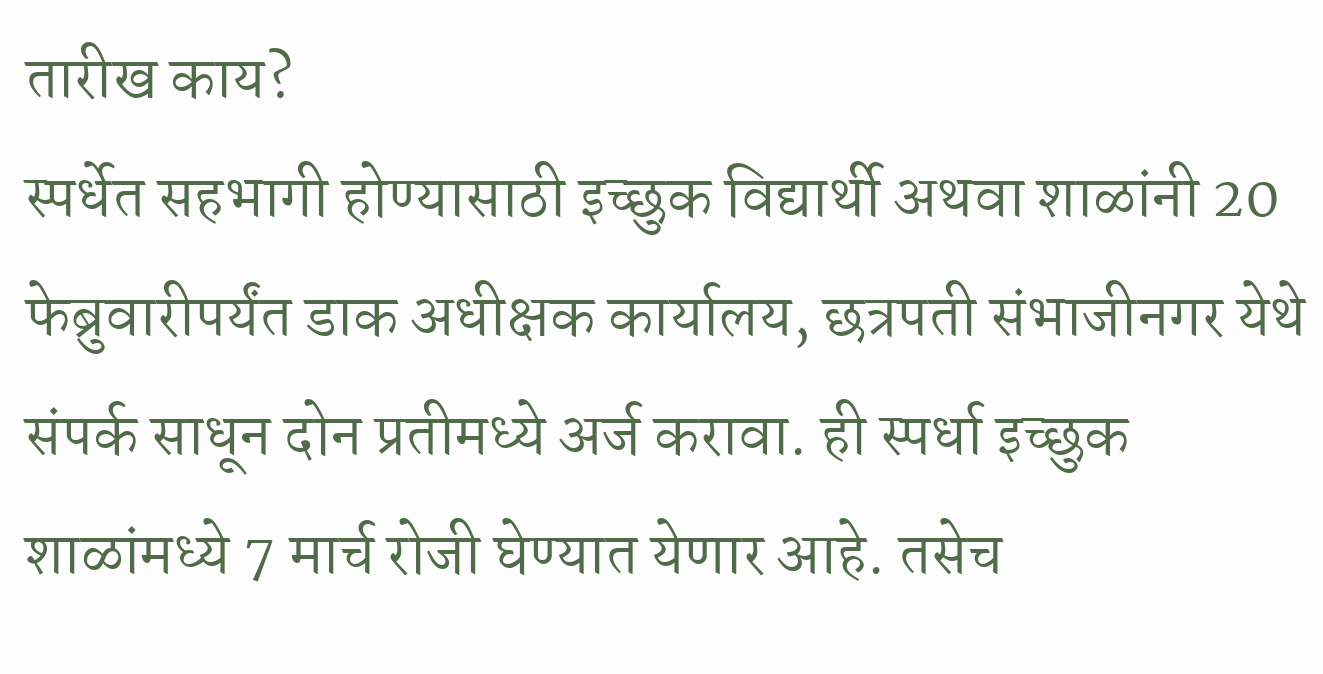तारीख काय?
स्पर्धेत सहभागी होण्यासाठी इच्छुक विद्यार्थी अथवा शाळांनी 20 फेब्रुवारीपर्यंत डाक अधीक्षक कार्यालय, छत्रपती संभाजीनगर येथे संपर्क साधून दोन प्रतीमध्ये अर्ज करावा. ही स्पर्धा इच्छुक शाळांमध्ये 7 मार्च रोजी घेण्यात येणार आहे. तसेच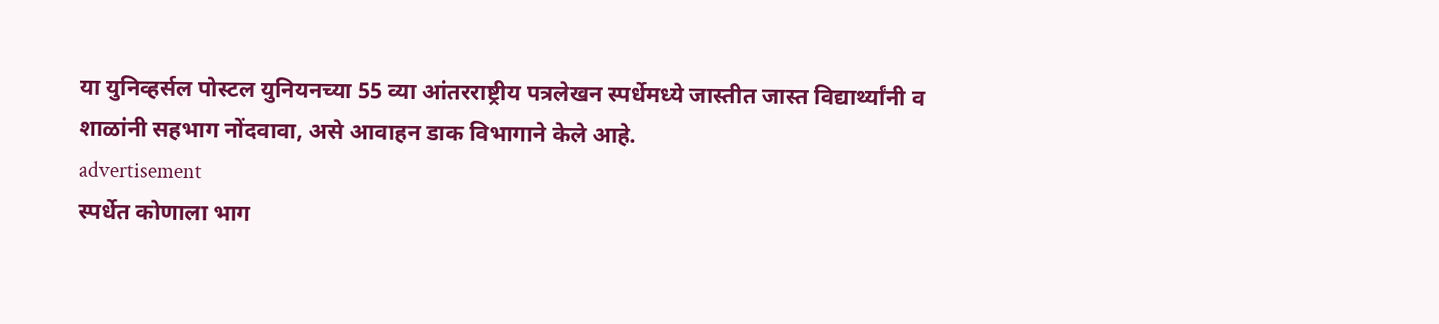या युनिव्हर्सल पोस्टल युनियनच्या 55 व्या आंतरराष्ट्रीय पत्रलेखन स्पर्धेमध्ये जास्तीत जास्त विद्यार्थ्यांनी व शाळांनी सहभाग नोंदवावा, असे आवाहन डाक विभागाने केले आहे.
advertisement
स्पर्धेत कोणाला भाग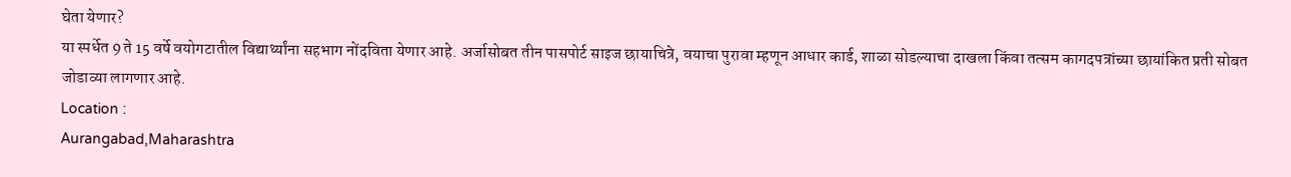घेता येणार?
या स्पर्धेत 9 ते 15 वर्षे वयोगटातील विद्यार्थ्यांना सहभाग नोंदविता येणार आहे. अर्जासोबत तीन पासपोर्ट साइज छायाचित्रे, वयाचा पुरावा म्हणून आधार कार्ड, शाळा सोडल्याचा दाखला किंवा तत्सम कागदपत्रांच्या छायांकित प्रती सोबत जोडाव्या लागणार आहे.
Location :
Aurangabad,Maharashtra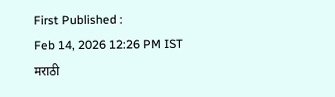First Published :
Feb 14, 2026 12:26 PM IST
मराठी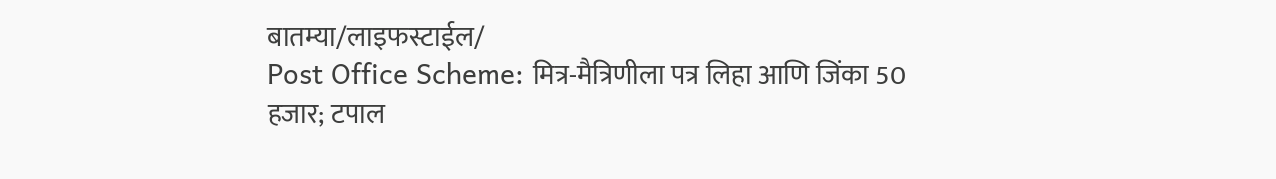बातम्या/लाइफस्टाईल/
Post Office Scheme: मित्र-मैत्रिणीला पत्र लिहा आणि जिंका 50 हजार; टपाल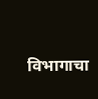विभागाचा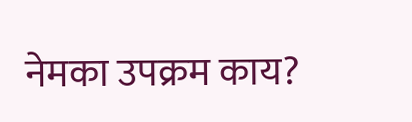नेमका उपक्रम काय?